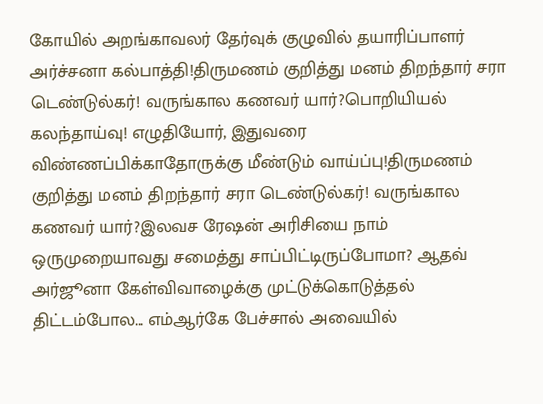கோயில் அறங்காவலர் தேர்வுக் குழுவில் தயாரிப்பாளர் அர்ச்சனா கல்பாத்தி!திருமணம் குறித்து மனம் திறந்தார் சரா டெண்டுல்கர்! வருங்கால கணவர் யார்?பொறியியல் கலந்தாய்வு! எழுதியோர், இதுவரை விண்ணப்பிக்காதோருக்கு மீண்டும் வாய்ப்பு!திருமணம் குறித்து மனம் திறந்தார் சரா டெண்டுல்கர்! வருங்கால கணவர் யார்?இலவச ரேஷன் அரிசியை நாம் ஒருமுறையாவது சமைத்து சாப்பிட்டிருப்போமா? ஆதவ் அர்ஜூனா கேள்விவாழைக்கு முட்டுக்கொடுத்தல் திட்டம்போல... எம்ஆர்கே பேச்சால் அவையில்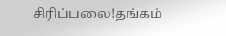சிரிப்பலை!தங்கம்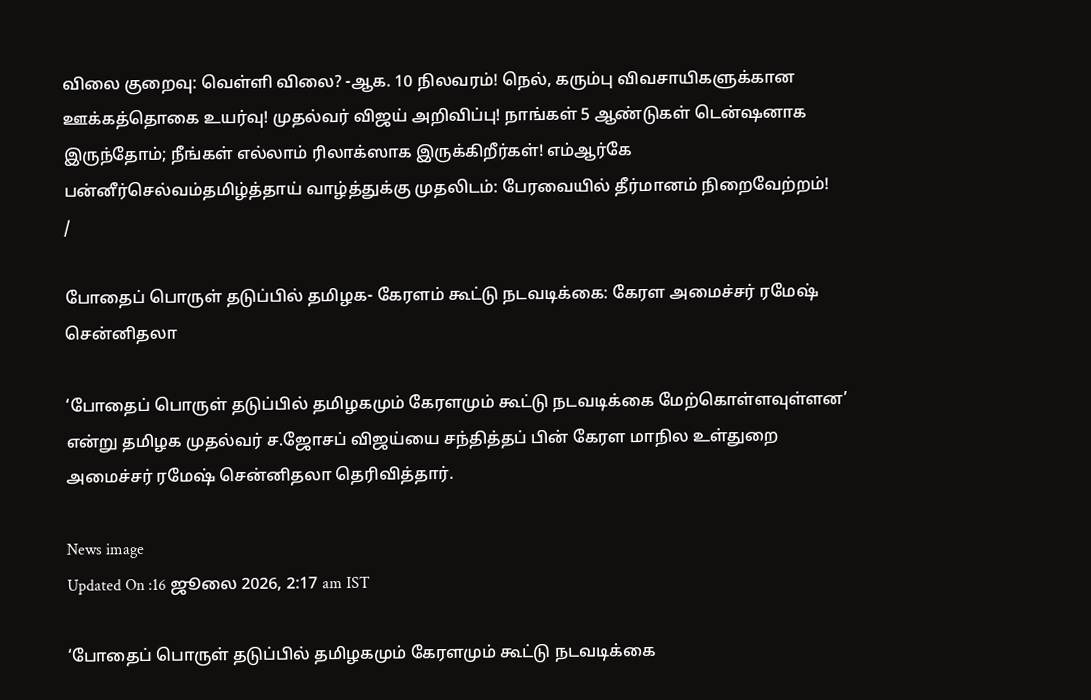விலை குறைவு: வெள்ளி விலை? -ஆக. 10 நிலவரம்! நெல், கரும்பு விவசாயிகளுக்கான ஊக்கத்தொகை உயர்வு! முதல்வர் விஜய் அறிவிப்பு! நாங்கள் 5 ஆண்டுகள் டென்ஷனாக இருந்தோம்; நீங்கள் எல்லாம் ரிலாக்ஸாக இருக்கிறீர்கள்! எம்ஆர்கே பன்னீர்செல்வம்தமிழ்த்தாய் வாழ்த்துக்கு முதலிடம்: பேரவையில் தீர்மானம் நிறைவேற்றம்!
/

போதைப் பொருள் தடுப்பில் தமிழக- கேரளம் கூட்டு நடவடிக்கை: கேரள அமைச்சர் ரமேஷ் சென்னிதலா

‘போதைப் பொருள் தடுப்பில் தமிழகமும் கேரளமும் கூட்டு நடவடிக்கை மேற்கொள்ளவுள்ளன’ என்று தமிழக முதல்வர் ச.ஜோசப் விஜய்யை சந்தித்தப் பின் கேரள மாநில உள்துறை அமைச்சர் ரமேஷ் சென்னிதலா தெரிவித்தார்.

News image
Updated On :16 ஜூலை 2026, 2:17 am IST

‘போதைப் பொருள் தடுப்பில் தமிழகமும் கேரளமும் கூட்டு நடவடிக்கை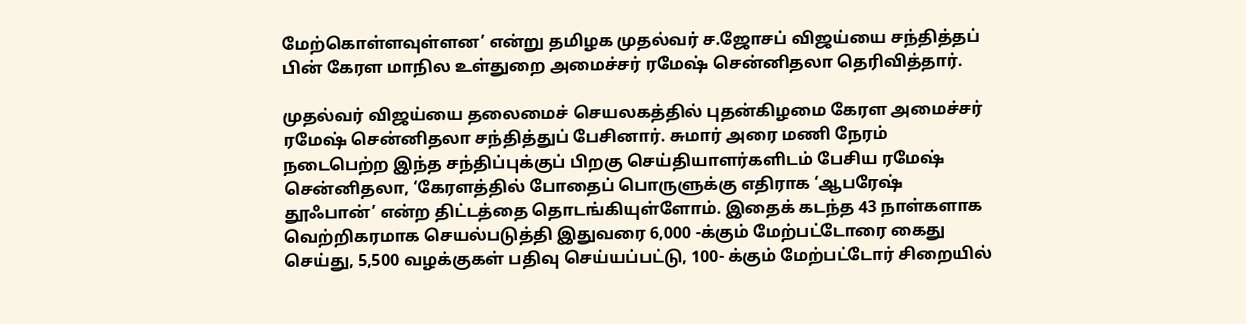மேற்கொள்ளவுள்ளன’ என்று தமிழக முதல்வர் ச.ஜோசப் விஜய்யை சந்தித்தப் பின் கேரள மாநில உள்துறை அமைச்சர் ரமேஷ் சென்னிதலா தெரிவித்தார்.

முதல்வர் விஜய்யை தலைமைச் செயலகத்தில் புதன்கிழமை கேரள அமைச்சர் ரமேஷ் சென்னிதலா சந்தித்துப் பேசினார். சுமார் அரை மணி நேரம் நடைபெற்ற இந்த சந்திப்புக்குப் பிறகு செய்தியாளர்களிடம் பேசிய ரமேஷ் சென்னிதலா, ‘கேரளத்தில் போதைப் பொருளுக்கு எதிராக ‘ஆபரேஷ் தூஃபான்’ என்ற திட்டத்தை தொடங்கியுள்ளோம். இதைக் கடந்த 43 நாள்களாக வெற்றிகரமாக செயல்படுத்தி இதுவரை 6,000 -க்கும் மேற்பட்டோரை கைது செய்து, 5,500 வழக்குகள் பதிவு செய்யப்பட்டு, 100- க்கும் மேற்பட்டோர் சிறையில்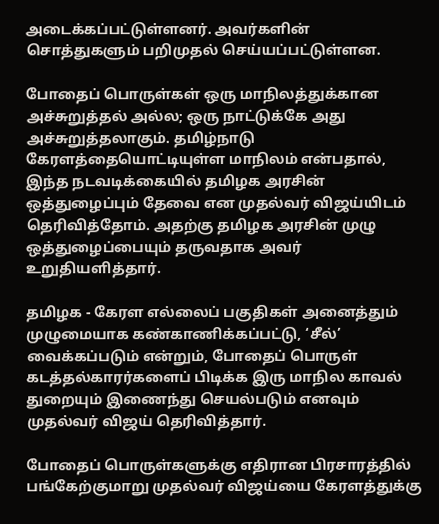அடைக்கப்பட்டுள்ளனர். அவர்களின் சொத்துகளும் பறிமுதல் செய்யப்பட்டுள்ளன.

போதைப் பொருள்கள் ஒரு மாநிலத்துக்கான அச்சுறுத்தல் அல்ல; ஒரு நாட்டுக்கே அது அச்சுறுத்தலாகும். தமிழ்நாடு கேரளத்தையொட்டியுள்ள மாநிலம் என்பதால், இந்த நடவடிக்கையில் தமிழக அரசின் ஒத்துழைப்பும் தேவை என முதல்வர் விஜய்யிடம் தெரிவித்தோம். அதற்கு தமிழக அரசின் முழு ஒத்துழைப்பையும் தருவதாக அவர் உறுதியளித்தார்.

தமிழக - கேரள எல்லைப் பகுதிகள் அனைத்தும் முழுமையாக கண்காணிக்கப்பட்டு, ‘சீல்’ வைக்கப்படும் என்றும், போதைப் பொருள் கடத்தல்காரர்களைப் பிடிக்க இரு மாநில காவல் துறையும் இணைந்து செயல்படும் எனவும் முதல்வர் விஜய் தெரிவித்தார்.

போதைப் பொருள்களுக்கு எதிரான பிரசாரத்தில் பங்கேற்குமாறு முதல்வர் விஜய்யை கேரளத்துக்கு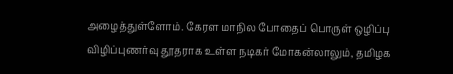அழைத்துள்ளோம். கேரள மாநில போதைப் பொருள் ஒழிப்பு விழிப்புணர்வு தூதராக உள்ள நடிகர் மோகன்லாலும், தமிழக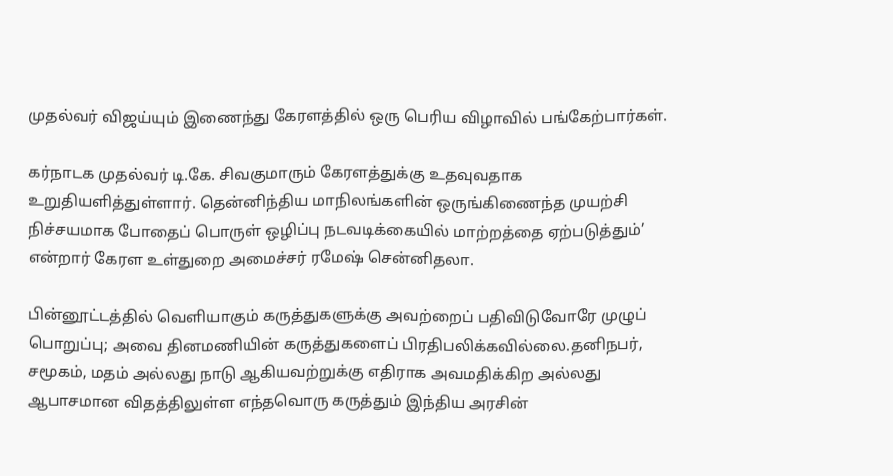முதல்வர் விஜய்யும் இணைந்து கேரளத்தில் ஒரு பெரிய விழாவில் பங்கேற்பார்கள்.

கர்நாடக முதல்வர் டி.கே. சிவகுமாரும் கேரளத்துக்கு உதவுவதாக உறுதியளித்துள்ளார். தென்னிந்திய மாநிலங்களின் ஒருங்கிணைந்த முயற்சி நிச்சயமாக போதைப் பொருள் ஒழிப்பு நடவடிக்கையில் மாற்றத்தை ஏற்படுத்தும்’ என்றார் கேரள உள்துறை அமைச்சர் ரமேஷ் சென்னிதலா.

பின்னூட்டத்தில் வெளியாகும் கருத்துகளுக்கு அவற்றைப் பதிவிடுவோரே முழுப் பொறுப்பு; அவை தினமணியின் கருத்துகளைப் பிரதிபலிக்கவில்லை.தனிநபர், சமூகம், மதம் அல்லது நாடு ஆகியவற்றுக்கு எதிராக அவமதிக்கிற அல்லது ஆபாசமான விதத்திலுள்ள எந்தவொரு கருத்தும் இந்திய அரசின்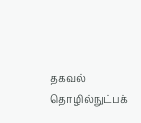தகவல் தொழில்நுட்பக்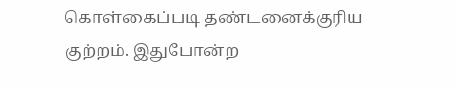கொள்கைப்படி தண்டனைக்குரிய குற்றம். இதுபோன்ற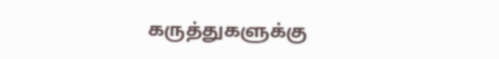கருத்துகளுக்கு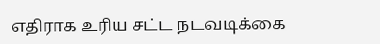எதிராக உரிய சட்ட நடவடிக்கை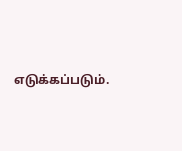எடுக்கப்படும்.